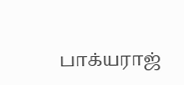பாக்யராஜ்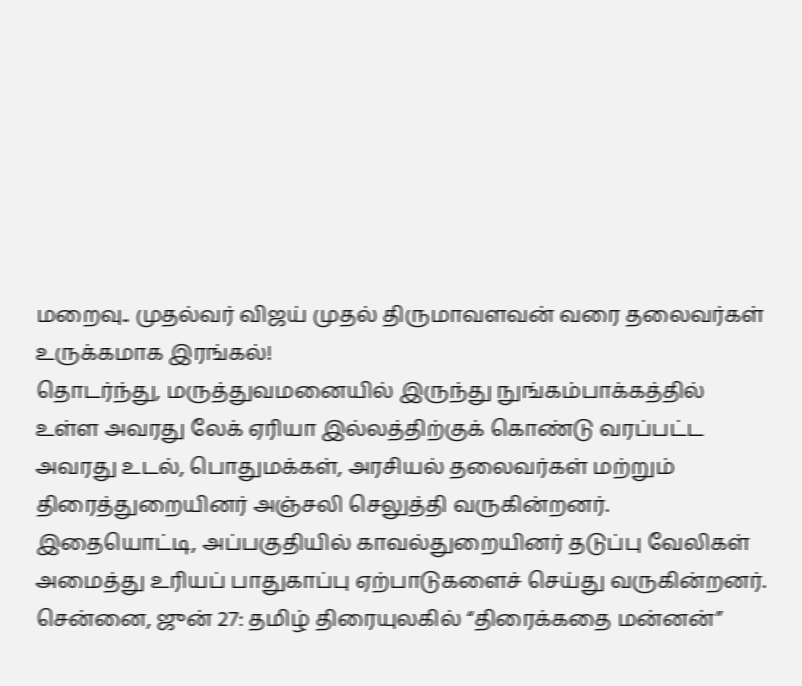மறைவு.. முதல்வர் விஜய் முதல் திருமாவளவன் வரை தலைவர்கள் உருக்கமாக இரங்கல்!
தொடர்ந்து, மருத்துவமனையில் இருந்து நுங்கம்பாக்கத்தில் உள்ள அவரது லேக் ஏரியா இல்லத்திற்குக் கொண்டு வரப்பட்ட அவரது உடல், பொதுமக்கள், அரசியல் தலைவர்கள் மற்றும் திரைத்துறையினர் அஞ்சலி செலுத்தி வருகின்றனர். இதையொட்டி, அப்பகுதியில் காவல்துறையினர் தடுப்பு வேலிகள் அமைத்து உரியப் பாதுகாப்பு ஏற்பாடுகளைச் செய்து வருகின்றனர்.
சென்னை, ஜுன் 27: தமிழ் திரையுலகில் “திரைக்கதை மன்னன்”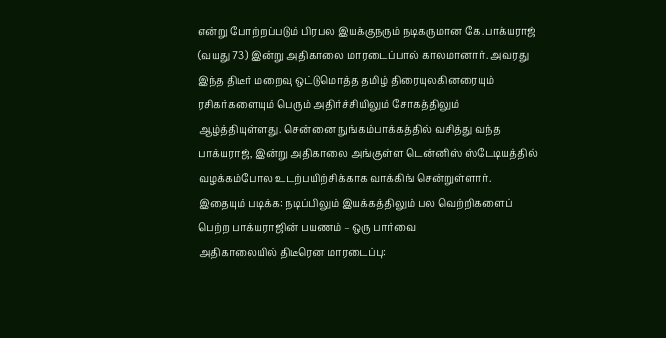என்று போற்றப்படும் பிரபல இயக்குநரும் நடிகருமான கே.பாக்யராஜ் (வயது 73) இன்று அதிகாலை மாரடைப்பால் காலமானார். அவரது இந்த திடீர் மறைவு ஒட்டுமொத்த தமிழ் திரையுலகினரையும் ரசிகர்களையும் பெரும் அதிர்ச்சியிலும் சோகத்திலும் ஆழ்த்தியுள்ளது. சென்னை நுங்கம்பாக்கத்தில் வசித்து வந்த பாக்யராஜ், இன்று அதிகாலை அங்குள்ள டென்னிஸ் ஸ்டேடியத்தில் வழக்கம்போல உடற்பயிற்சிக்காக வாக்கிங் சென்றுள்ளார்.
இதையும் படிக்க: நடிப்பிலும் இயக்கத்திலும் பல வெற்றிகளைப் பெற்ற பாக்யராஜின் பயணம் – ஒரு பார்வை
அதிகாலையில் திடீரென மாரடைப்பு: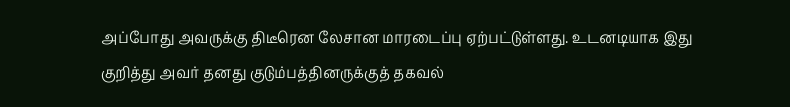அப்போது அவருக்கு திடீரென லேசான மாரடைப்பு ஏற்பட்டுள்ளது. உடனடியாக இது குறித்து அவர் தனது குடும்பத்தினருக்குத் தகவல்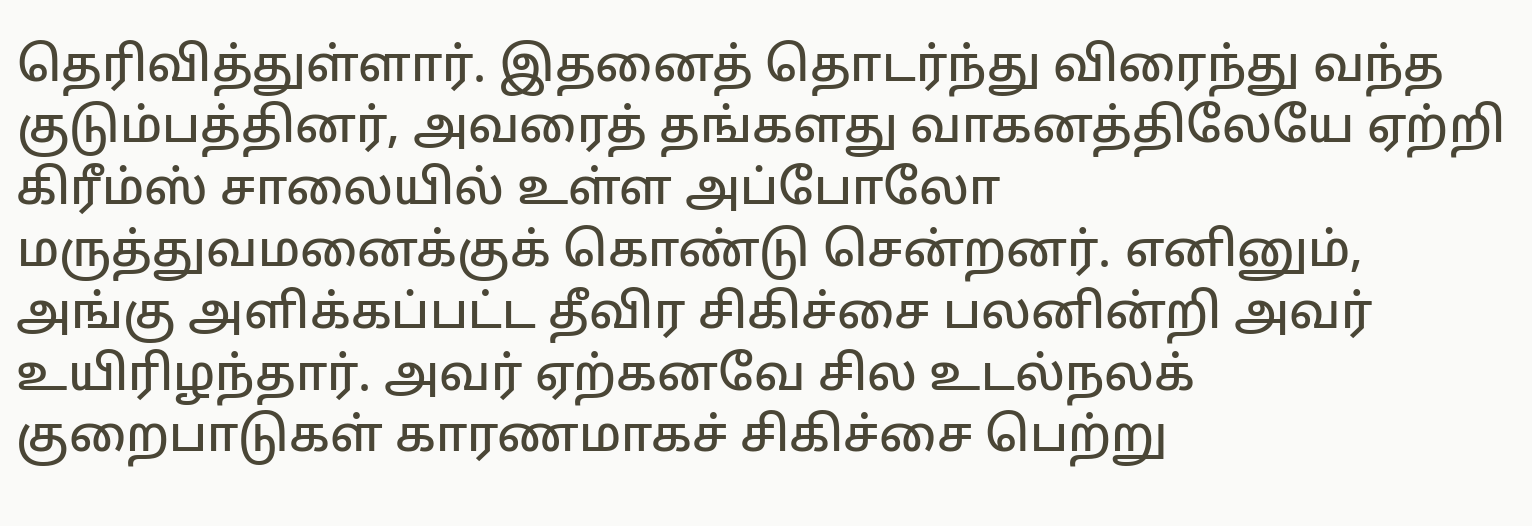தெரிவித்துள்ளார். இதனைத் தொடர்ந்து விரைந்து வந்த குடும்பத்தினர், அவரைத் தங்களது வாகனத்திலேயே ஏற்றி கிரீம்ஸ் சாலையில் உள்ள அப்போலோ மருத்துவமனைக்குக் கொண்டு சென்றனர். எனினும், அங்கு அளிக்கப்பட்ட தீவிர சிகிச்சை பலனின்றி அவர் உயிரிழந்தார். அவர் ஏற்கனவே சில உடல்நலக் குறைபாடுகள் காரணமாகச் சிகிச்சை பெற்று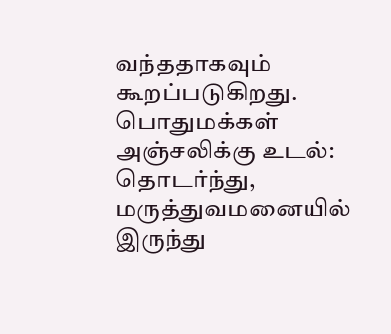வந்ததாகவும் கூறப்படுகிறது.
பொதுமக்கள் அஞ்சலிக்கு உடல்:
தொடர்ந்து, மருத்துவமனையில் இருந்து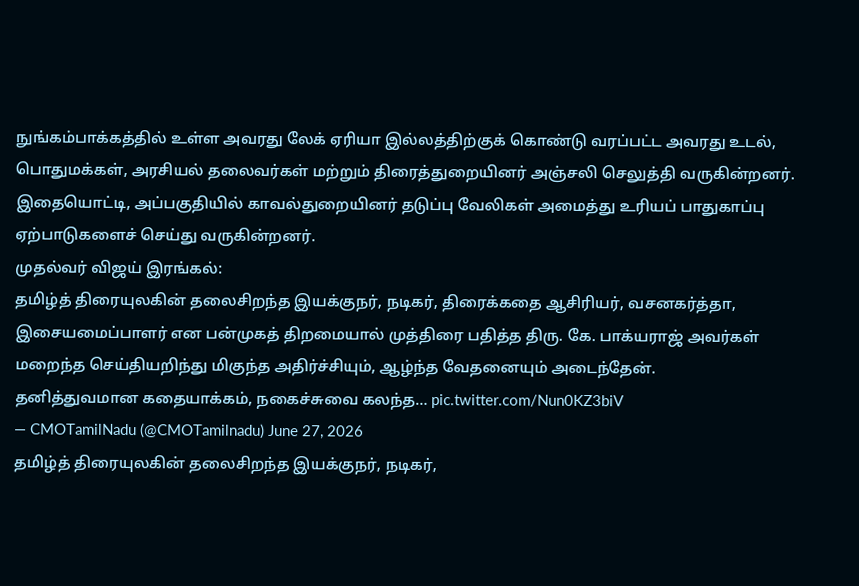நுங்கம்பாக்கத்தில் உள்ள அவரது லேக் ஏரியா இல்லத்திற்குக் கொண்டு வரப்பட்ட அவரது உடல், பொதுமக்கள், அரசியல் தலைவர்கள் மற்றும் திரைத்துறையினர் அஞ்சலி செலுத்தி வருகின்றனர். இதையொட்டி, அப்பகுதியில் காவல்துறையினர் தடுப்பு வேலிகள் அமைத்து உரியப் பாதுகாப்பு ஏற்பாடுகளைச் செய்து வருகின்றனர்.
முதல்வர் விஜய் இரங்கல்:
தமிழ்த் திரையுலகின் தலைசிறந்த இயக்குநர், நடிகர், திரைக்கதை ஆசிரியர், வசனகர்த்தா, இசையமைப்பாளர் என பன்முகத் திறமையால் முத்திரை பதித்த திரு. கே. பாக்யராஜ் அவர்கள் மறைந்த செய்தியறிந்து மிகுந்த அதிர்ச்சியும், ஆழ்ந்த வேதனையும் அடைந்தேன்.
தனித்துவமான கதையாக்கம், நகைச்சுவை கலந்த… pic.twitter.com/Nun0KZ3biV
— CMOTamilNadu (@CMOTamilnadu) June 27, 2026
தமிழ்த் திரையுலகின் தலைசிறந்த இயக்குநர், நடிகர்,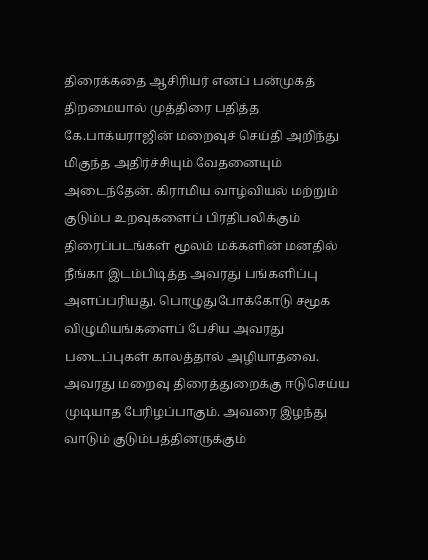திரைக்கதை ஆசிரியர் எனப் பன்முகத் திறமையால் முத்திரை பதித்த கே.பாக்யராஜின் மறைவுச் செய்தி அறிந்து மிகுந்த அதிர்ச்சியும் வேதனையும் அடைந்தேன். கிராமிய வாழ்வியல் மற்றும் குடும்ப உறவுகளைப் பிரதிபலிக்கும் திரைப்படங்கள் மூலம் மக்களின் மனதில் நீங்கா இடம்பிடித்த அவரது பங்களிப்பு அளப்பரியது. பொழுதுபோக்கோடு சமூக விழுமியங்களைப் பேசிய அவரது படைப்புகள் காலத்தால் அழியாதவை. அவரது மறைவு திரைத்துறைக்கு ஈடுசெய்ய முடியாத பேரிழப்பாகும். அவரை இழந்து வாடும் குடும்பத்தினருக்கும்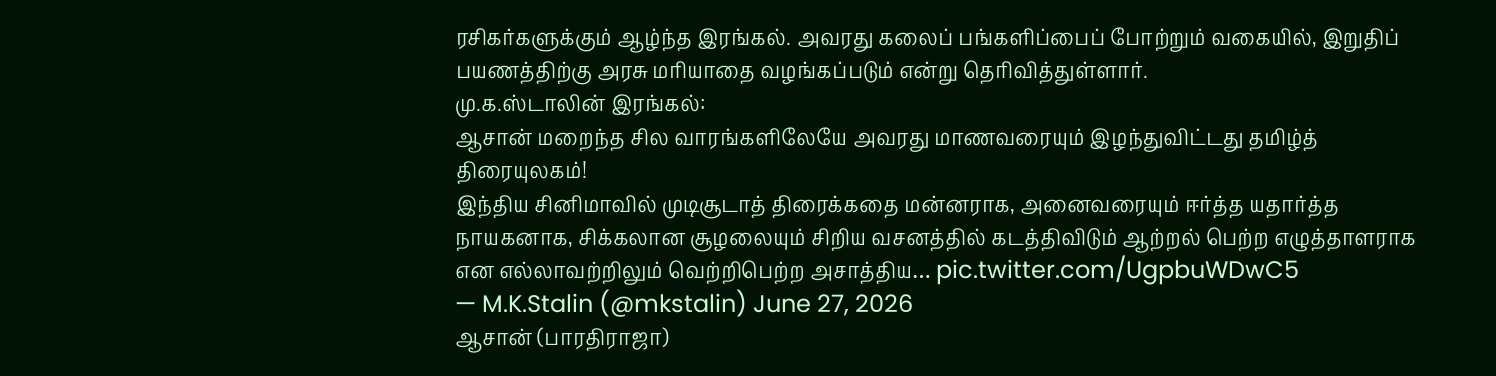ரசிகர்களுக்கும் ஆழ்ந்த இரங்கல். அவரது கலைப் பங்களிப்பைப் போற்றும் வகையில், இறுதிப் பயணத்திற்கு அரசு மரியாதை வழங்கப்படும் என்று தெரிவித்துள்ளார்.
மு.க.ஸ்டாலின் இரங்கல்:
ஆசான் மறைந்த சில வாரங்களிலேயே அவரது மாணவரையும் இழந்துவிட்டது தமிழ்த் திரையுலகம்!
இந்திய சினிமாவில் முடிசூடாத் திரைக்கதை மன்னராக, அனைவரையும் ஈர்த்த யதார்த்த நாயகனாக, சிக்கலான சூழலையும் சிறிய வசனத்தில் கடத்திவிடும் ஆற்றல் பெற்ற எழுத்தாளராக என எல்லாவற்றிலும் வெற்றிபெற்ற அசாத்திய… pic.twitter.com/UgpbuWDwC5
— M.K.Stalin (@mkstalin) June 27, 2026
ஆசான் (பாரதிராஜா)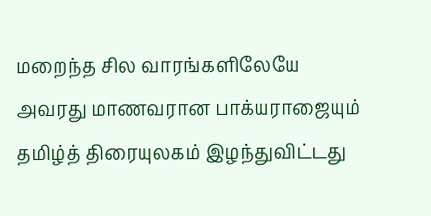மறைந்த சில வாரங்களிலேயே அவரது மாணவரான பாக்யராஜையும் தமிழ்த் திரையுலகம் இழந்துவிட்டது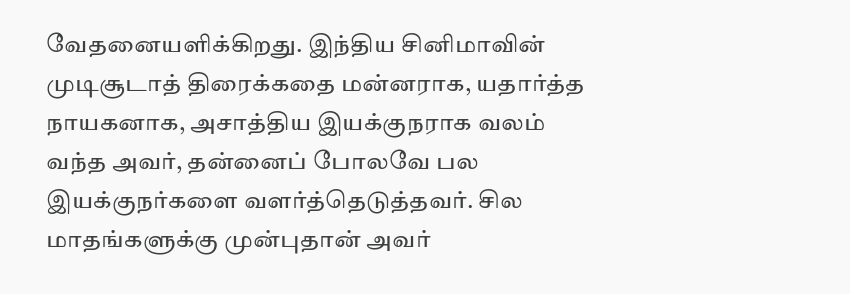வேதனையளிக்கிறது. இந்திய சினிமாவின் முடிசூடாத் திரைக்கதை மன்னராக, யதார்த்த நாயகனாக, அசாத்திய இயக்குநராக வலம் வந்த அவர், தன்னைப் போலவே பல இயக்குநர்களை வளர்த்தெடுத்தவர். சில மாதங்களுக்கு முன்புதான் அவர்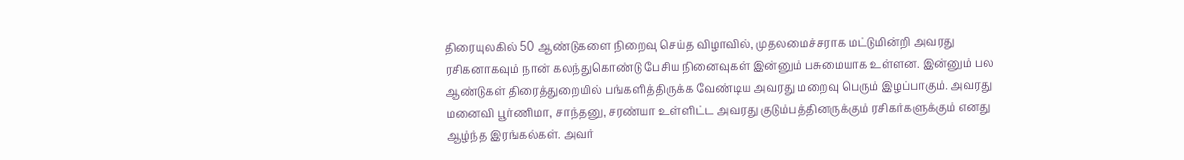திரையுலகில் 50 ஆண்டுகளை நிறைவு செய்த விழாவில், முதலமைச்சராக மட்டுமின்றி அவரது ரசிகனாகவும் நான் கலந்துகொண்டு பேசிய நினைவுகள் இன்னும் பசுமையாக உள்ளன. இன்னும் பல ஆண்டுகள் திரைத்துறையில் பங்களித்திருக்க வேண்டிய அவரது மறைவு பெரும் இழப்பாகும். அவரது மனைவி பூர்ணிமா, சாந்தனு, சரண்யா உள்ளிட்ட அவரது குடும்பத்தினருக்கும் ரசிகர்களுக்கும் எனது ஆழ்ந்த இரங்கல்கள். அவர்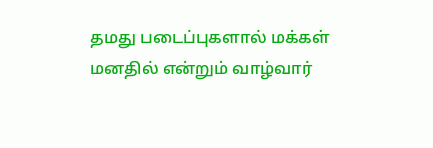தமது படைப்புகளால் மக்கள் மனதில் என்றும் வாழ்வார்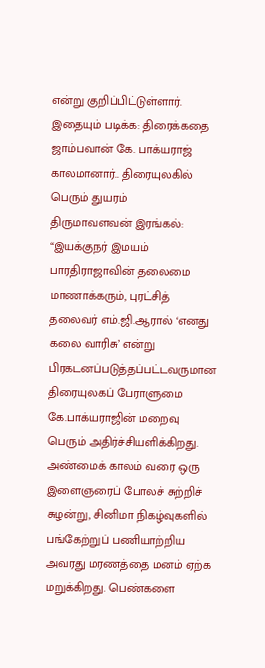என்று குறிப்பிட்டுள்ளார்.
இதையும் படிக்க: திரைக்கதை ஜாம்பவான் கே. பாக்யராஜ் காலமானார்.. திரையுலகில் பெரும் துயரம்
திருமாவளவன் இரங்கல்:
“இயக்குநர் இமயம் பாரதிராஜாவின் தலைமை மாணாக்கரும், புரட்சித் தலைவர் எம்.ஜி.ஆரால் ‘எனது கலை வாரிசு’ என்று பிரகடனப்படுத்தப்பட்டவருமான திரையுலகப் பேராளுமை கே.பாக்யராஜின் மறைவு பெரும் அதிர்ச்சியளிக்கிறது. அண்மைக் காலம் வரை ஒரு இளைஞரைப் போலச் சுற்றிச் சுழன்று, சினிமா நிகழ்வுகளில் பங்கேற்றுப் பணியாற்றிய அவரது மரணத்தை மனம் ஏற்க மறுக்கிறது. பெண்களை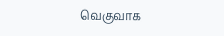வெகுவாக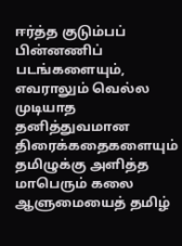ஈர்த்த குடும்பப் பின்னணிப் படங்களையும், எவராலும் வெல்ல முடியாத தனித்துவமான திரைக்கதைகளையும் தமிழுக்கு அளித்த மாபெரும் கலை ஆளுமையைத் தமிழ்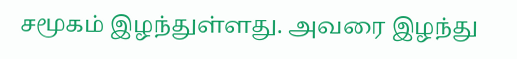சமூகம் இழந்துள்ளது. அவரை இழந்து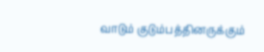வாடும் குடும்பத்தினருக்கும்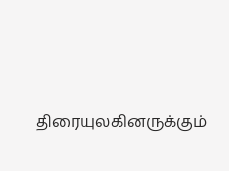திரையுலகினருக்கும்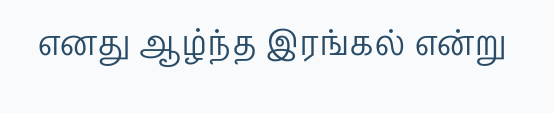எனது ஆழ்ந்த இரங்கல் என்று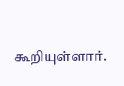கூறியுள்ளார்.